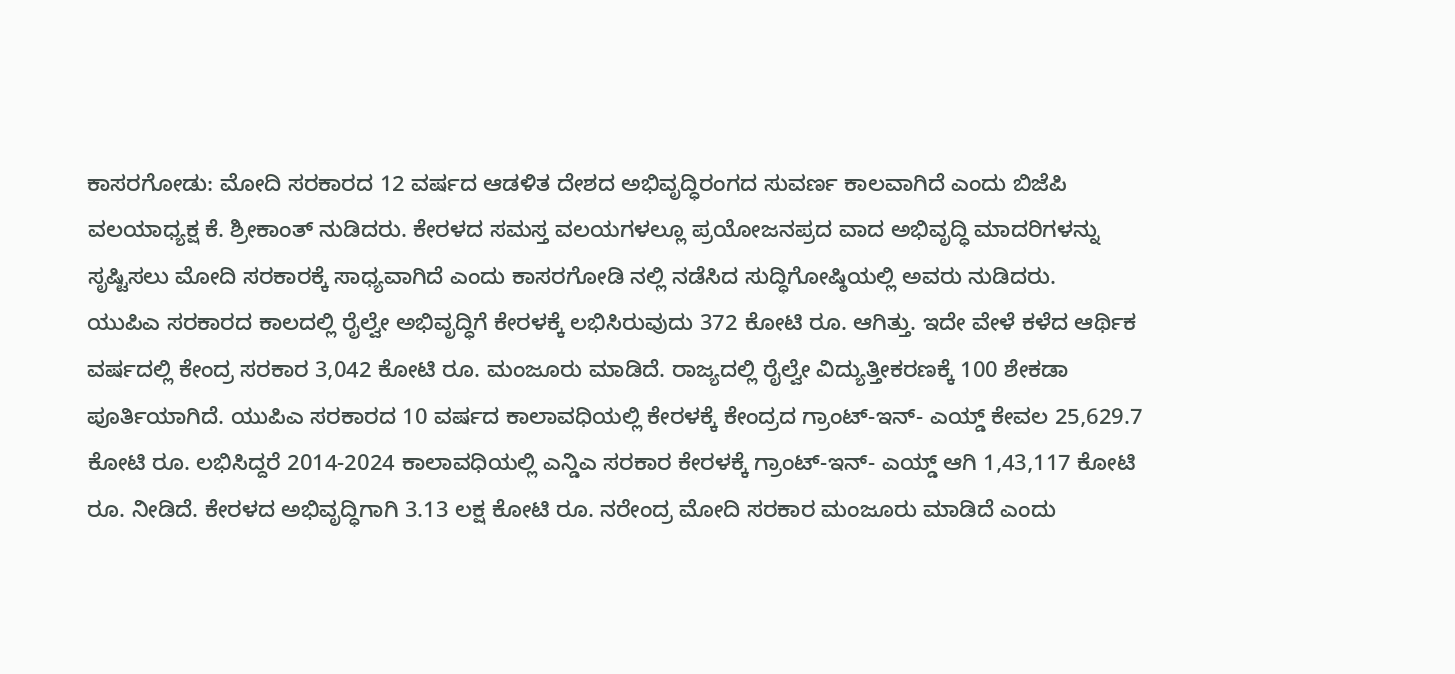ಕಾಸರಗೋಡು: ಮೋದಿ ಸರಕಾರದ 12 ವರ್ಷದ ಆಡಳಿತ ದೇಶದ ಅಭಿವೃದ್ಧಿರಂಗದ ಸುವರ್ಣ ಕಾಲವಾಗಿದೆ ಎಂದು ಬಿಜೆಪಿ ವಲಯಾಧ್ಯಕ್ಷ ಕೆ. ಶ್ರೀಕಾಂತ್ ನುಡಿದರು. ಕೇರಳದ ಸಮಸ್ತ ವಲಯಗಳಲ್ಲೂ ಪ್ರಯೋಜನಪ್ರದ ವಾದ ಅಭಿವೃದ್ಧಿ ಮಾದರಿಗಳನ್ನು ಸೃಷ್ಟಿಸಲು ಮೋದಿ ಸರಕಾರಕ್ಕೆ ಸಾಧ್ಯವಾಗಿದೆ ಎಂದು ಕಾಸರಗೋಡಿ ನಲ್ಲಿ ನಡೆಸಿದ ಸುದ್ಧಿಗೋಷ್ಠಿಯಲ್ಲಿ ಅವರು ನುಡಿದರು.
ಯುಪಿಎ ಸರಕಾರದ ಕಾಲದಲ್ಲಿ ರೈಲ್ವೇ ಅಭಿವೃದ್ಧಿಗೆ ಕೇರಳಕ್ಕೆ ಲಭಿಸಿರುವುದು 372 ಕೋಟಿ ರೂ. ಆಗಿತ್ತು. ಇದೇ ವೇಳೆ ಕಳೆದ ಆರ್ಥಿಕ ವರ್ಷದಲ್ಲಿ ಕೇಂದ್ರ ಸರಕಾರ 3,042 ಕೋಟಿ ರೂ. ಮಂಜೂರು ಮಾಡಿದೆ. ರಾಜ್ಯದಲ್ಲಿ ರೈಲ್ವೇ ವಿದ್ಯುತ್ತೀಕರಣಕ್ಕೆ 100 ಶೇಕಡಾ ಪೂರ್ತಿಯಾಗಿದೆ. ಯುಪಿಎ ಸರಕಾರದ 10 ವರ್ಷದ ಕಾಲಾವಧಿಯಲ್ಲಿ ಕೇರಳಕ್ಕೆ ಕೇಂದ್ರದ ಗ್ರಾಂಟ್-ಇನ್- ಎಯ್ಡ್ ಕೇವಲ 25,629.7 ಕೋಟಿ ರೂ. ಲಭಿಸಿದ್ದರೆ 2014-2024 ಕಾಲಾವಧಿಯಲ್ಲಿ ಎನ್ಡಿಎ ಸರಕಾರ ಕೇರಳಕ್ಕೆ ಗ್ರಾಂಟ್-ಇನ್- ಎಯ್ಡ್ ಆಗಿ 1,43,117 ಕೋಟಿ ರೂ. ನೀಡಿದೆ. ಕೇರಳದ ಅಭಿವೃದ್ಧಿಗಾಗಿ 3.13 ಲಕ್ಷ ಕೋಟಿ ರೂ. ನರೇಂದ್ರ ಮೋದಿ ಸರಕಾರ ಮಂಜೂರು ಮಾಡಿದೆ ಎಂದು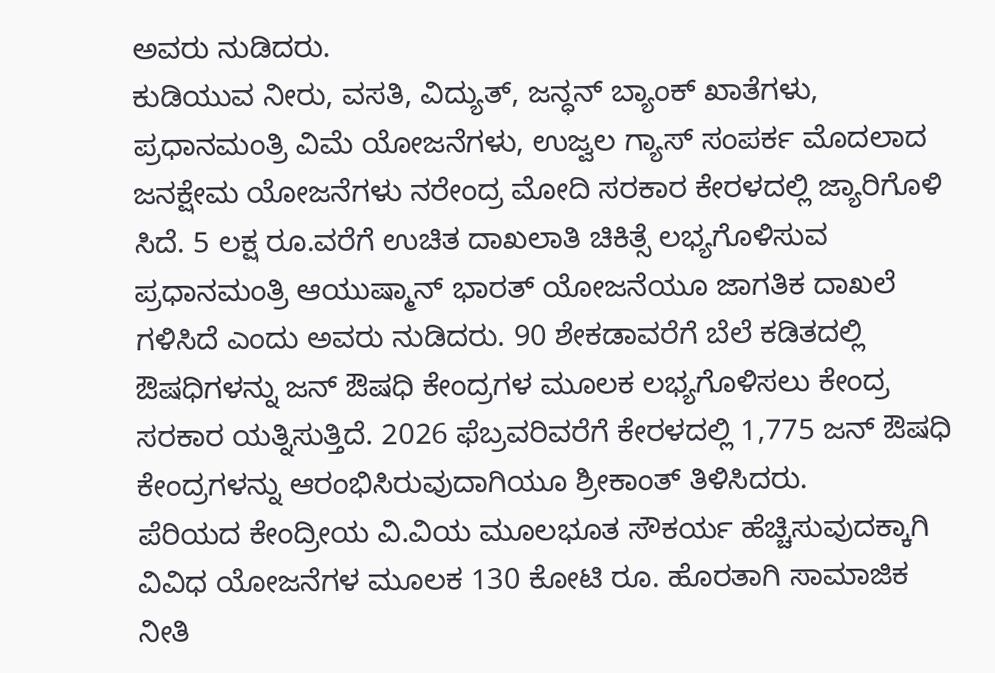ಅವರು ನುಡಿದರು.
ಕುಡಿಯುವ ನೀರು, ವಸತಿ, ವಿದ್ಯುತ್, ಜನ್ಧನ್ ಬ್ಯಾಂಕ್ ಖಾತೆಗಳು, ಪ್ರಧಾನಮಂತ್ರಿ ವಿಮೆ ಯೋಜನೆಗಳು, ಉಜ್ವಲ ಗ್ಯಾಸ್ ಸಂಪರ್ಕ ಮೊದಲಾದ ಜನಕ್ಷೇಮ ಯೋಜನೆಗಳು ನರೇಂದ್ರ ಮೋದಿ ಸರಕಾರ ಕೇರಳದಲ್ಲಿ ಜ್ಯಾರಿಗೊಳಿ ಸಿದೆ. 5 ಲಕ್ಷ ರೂ.ವರೆಗೆ ಉಚಿತ ದಾಖಲಾತಿ ಚಿಕಿತ್ಸೆ ಲಭ್ಯಗೊಳಿಸುವ ಪ್ರಧಾನಮಂತ್ರಿ ಆಯುಷ್ಮಾನ್ ಭಾರತ್ ಯೋಜನೆಯೂ ಜಾಗತಿಕ ದಾಖಲೆ ಗಳಿಸಿದೆ ಎಂದು ಅವರು ನುಡಿದರು. 90 ಶೇಕಡಾವರೆಗೆ ಬೆಲೆ ಕಡಿತದಲ್ಲಿ ಔಷಧಿಗಳನ್ನು ಜನ್ ಔಷಧಿ ಕೇಂದ್ರಗಳ ಮೂಲಕ ಲಭ್ಯಗೊಳಿಸಲು ಕೇಂದ್ರ ಸರಕಾರ ಯತ್ನಿಸುತ್ತಿದೆ. 2026 ಫೆಬ್ರವರಿವರೆಗೆ ಕೇರಳದಲ್ಲಿ 1,775 ಜನ್ ಔಷಧಿ ಕೇಂದ್ರಗಳನ್ನು ಆರಂಭಿಸಿರುವುದಾಗಿಯೂ ಶ್ರೀಕಾಂತ್ ತಿಳಿಸಿದರು.
ಪೆರಿಯದ ಕೇಂದ್ರೀಯ ವಿ.ವಿಯ ಮೂಲಭೂತ ಸೌಕರ್ಯ ಹೆಚ್ಚಿಸುವುದಕ್ಕಾಗಿ ವಿವಿಧ ಯೋಜನೆಗಳ ಮೂಲಕ 130 ಕೋಟಿ ರೂ. ಹೊರತಾಗಿ ಸಾಮಾಜಿಕ ನೀತಿ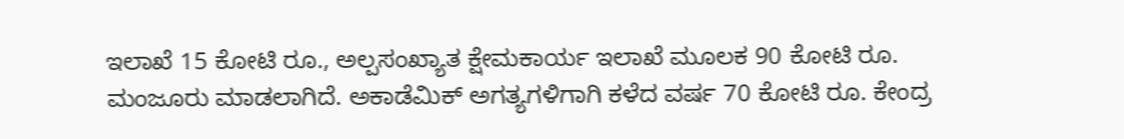ಇಲಾಖೆ 15 ಕೋಟಿ ರೂ., ಅಲ್ಪಸಂಖ್ಯಾತ ಕ್ಷೇಮಕಾರ್ಯ ಇಲಾಖೆ ಮೂಲಕ 90 ಕೋಟಿ ರೂ. ಮಂಜೂರು ಮಾಡಲಾಗಿದೆ. ಅಕಾಡೆಮಿಕ್ ಅಗತ್ಯಗಳಿಗಾಗಿ ಕಳೆದ ವರ್ಷ 70 ಕೋಟಿ ರೂ. ಕೇಂದ್ರ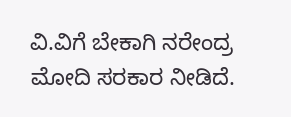ವಿ.ವಿಗೆ ಬೇಕಾಗಿ ನರೇಂದ್ರ ಮೋದಿ ಸರಕಾರ ನೀಡಿದೆ.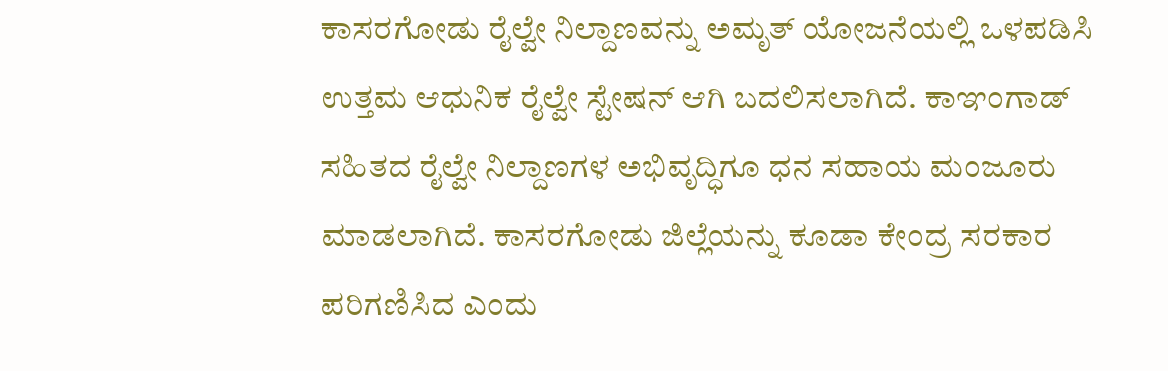ಕಾಸರಗೋಡು ರೈಲ್ವೇ ನಿಲ್ದಾಣವನ್ನು ಅಮೃತ್ ಯೋಜನೆಯಲ್ಲಿ ಒಳಪಡಿಸಿ ಉತ್ತಮ ಆಧುನಿಕ ರೈಲ್ವೇ ಸ್ಟೇಷನ್ ಆಗಿ ಬದಲಿಸಲಾಗಿದೆ. ಕಾಞಂಗಾಡ್ ಸಹಿತದ ರೈಲ್ವೇ ನಿಲ್ದಾಣಗಳ ಅಭಿವೃದ್ಧಿಗೂ ಧನ ಸಹಾಯ ಮಂಜೂರು ಮಾಡಲಾಗಿದೆ. ಕಾಸರಗೋಡು ಜಿಲ್ಲೆಯನ್ನು ಕೂಡಾ ಕೇಂದ್ರ ಸರಕಾರ ಪರಿಗಣಿಸಿದ ಎಂದು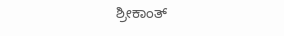ಶ್ರೀಕಾಂತ್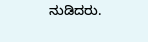ನುಡಿದರು.